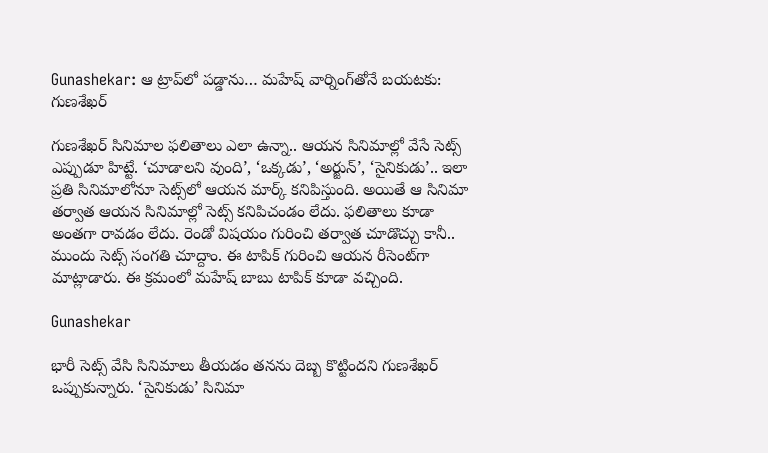Gunashekar: ఆ ట్రాప్‌లో పడ్డాను… మహేష్‌ వార్నింగ్‌తోనే బయటకు: గుణశేఖర్‌

గుణశేఖర్‌ సినిమాల ఫలితాలు ఎలా ఉన్నా.. ఆయన సినిమాల్లో వేసే సెట్స్‌ ఎప్పుడూ హిట్టే. ‘చూడాలని వుంది’, ‘ఒక్కడు’, ‘అర్జున్‌’, ‘సైనికుడు’.. ఇలా ప్రతి సినిమాలోనూ సెట్స్‌లో ఆయన మార్క్‌ కనిపిస్తుంది. అయితే ఆ సినిమా తర్వాత ఆయన సినిమాల్లో సెట్స్‌ కనిపిచండం లేదు. ఫలితాలు కూడా అంతగా రావడం లేదు. రెండో విషయం గురించి తర్వాత చూడొచ్చు కానీ.. ముందు సెట్స్‌ సంగతి చూద్దాం. ఈ టాపిక్‌ గురించి ఆయన రీసెంట్‌గా మాట్లాడారు. ఈ క్రమంలో మహేష్‌ బాబు టాపిక్‌ కూడా వచ్చింది.

Gunashekar

భారీ సెట్స్‌ వేసి సినిమాలు తీయడం తనను దెబ్బ కొట్టిందని గుణశేఖర్‌ ఒప్పుకున్నారు. ‘సైనికుడు’ సినిమా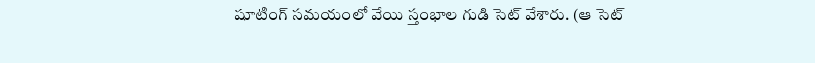షూటింగ్‌ సమయంలో వేయి స్తంభాల గుడి సెట్‌ వేశారు. (ఆ సెట్‌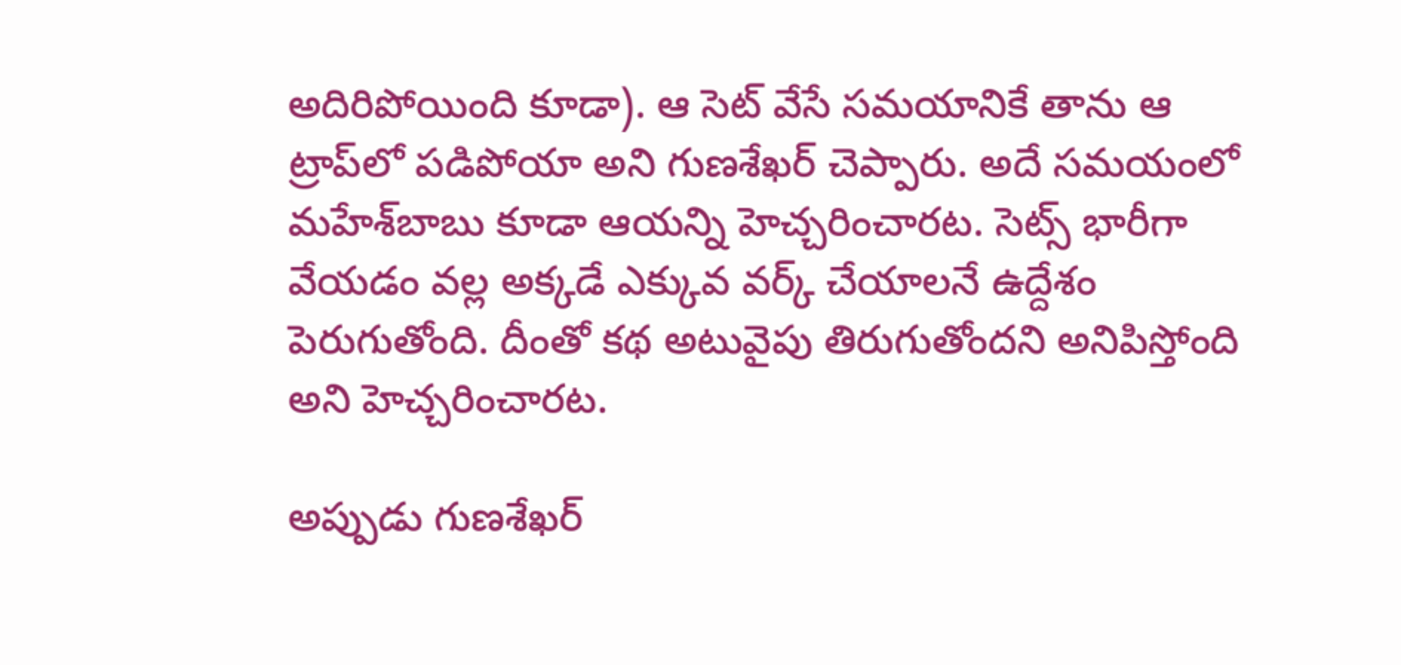అదిరిపోయింది కూడా). ఆ సెట్‌ వేసే సమయానికే తాను ఆ ట్రాప్‌లో పడిపోయా అని గుణశేఖర్‌ చెప్పారు. అదే సమయంలో మహేశ్‌బాబు కూడా ఆయన్ని హెచ్చరించారట. సెట్స్‌ భారీగా వేయడం వల్ల అక్కడే ఎక్కువ వర్క్‌ చేయాలనే ఉద్దేశం పెరుగుతోంది. దీంతో కథ అటువైపు తిరుగుతోందని అనిపిస్తోంది అని హెచ్చరించారట.

అప్పుడు గుణశేఖర్‌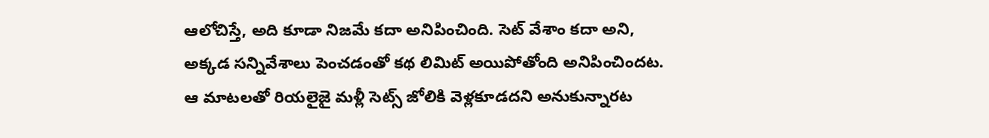ఆలోచిస్తే, అది కూడా నిజమే కదా అనిపించింది. సెట్‌ వేశాం కదా అని, అక్కడ సన్నివేశాలు పెంచడంతో కథ లిమిట్‌ అయిపోతోంది అనిపించిందట. ఆ మాటలతో రియలైజై మళ్లీ సెట్స్‌ జోలికి వెళ్లకూడదని అనుకున్నారట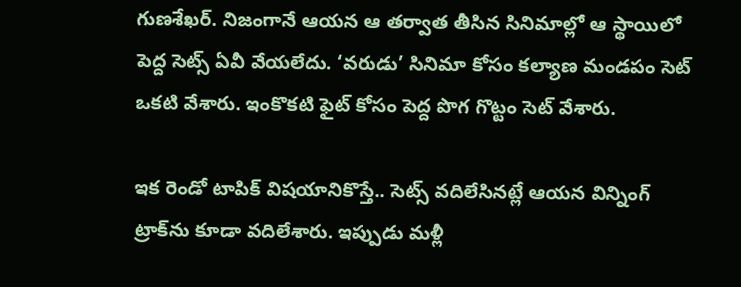గుణశేఖర్‌. నిజంగానే ఆయన ఆ తర్వాత తీసిన సినిమాల్లో ఆ స్థాయిలో పెద్ద సెట్స్‌ ఏవీ వేయలేదు. ‘వరుడు’ సినిమా కోసం కల్యాణ మండపం సెట్‌ ఒకటి వేశారు. ఇంకొకటి ఫైట్‌ కోసం పెద్ద పొగ గొట్టం సెట్‌ వేశారు.

ఇక రెండో టాపిక్‌ విషయానికొస్తే.. సెట్స్‌ వదిలేసినట్లే ఆయన విన్నింగ్‌ ట్రాక్‌ను కూడా వదిలేశారు. ఇప్పుడు మళ్లీ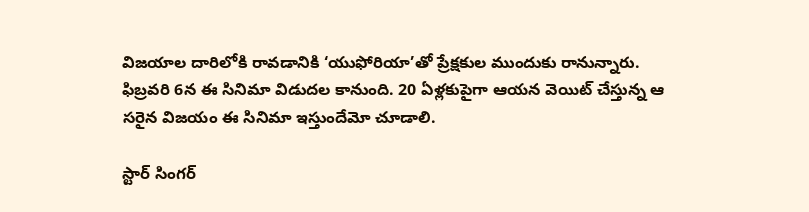విజయాల దారిలోకి రావడానికి ‘యుఫోరియా’తో ప్రేక్షకుల ముందుకు రానున్నారు. ఫిబ్రవరి 6న ఈ సినిమా విడుదల కానుంది. 20 ఏళ్లకుపైగా ఆయన వెయిట్‌ చేస్తున్న ఆ సరైన విజయం ఈ సినిమా ఇస్తుందేమో చూడాలి.

స్టార్‌ సింగర్‌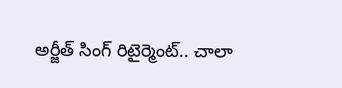అర్జీత్‌ సింగ్‌ రిటైర్మెంట్‌.. చాలా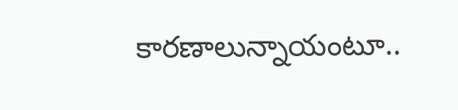కారణాలున్నాయంటూ..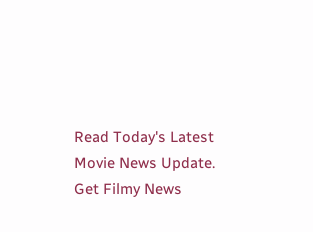Read Today's Latest Movie News Update. Get Filmy News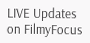LIVE Updates on FilmyFocus